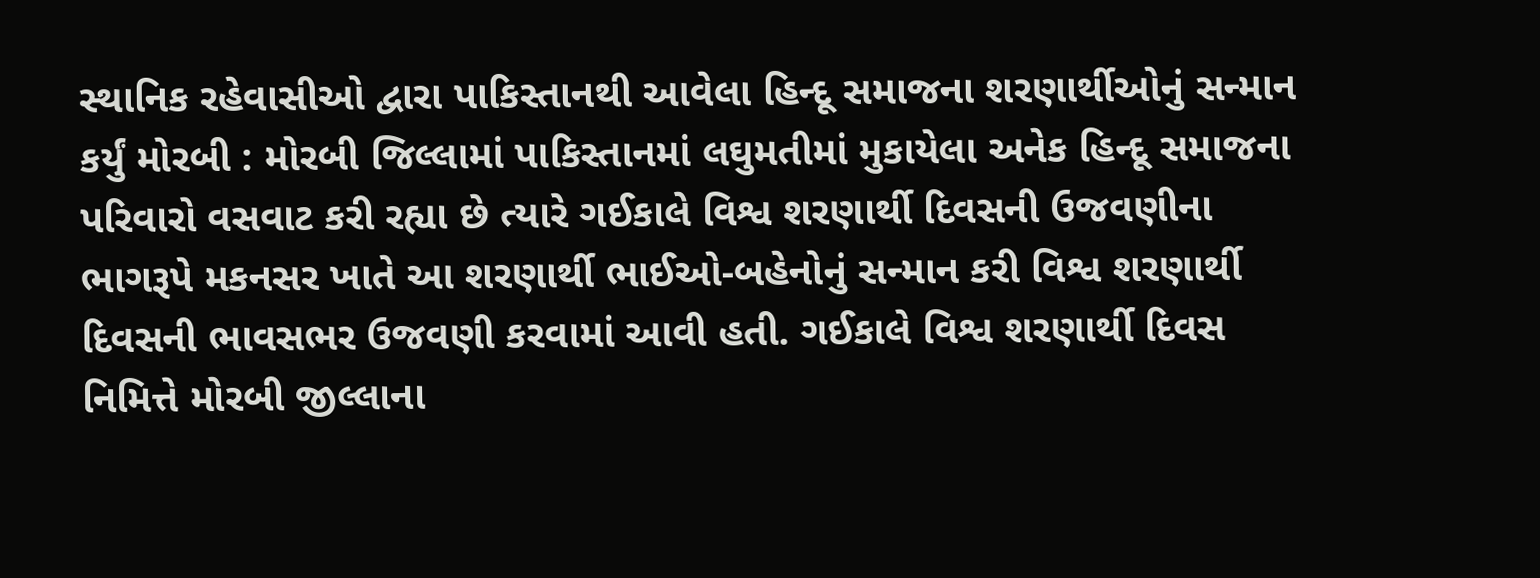સ્થાનિક રહેવાસીઓ દ્વારા પાકિસ્તાનથી આવેલા હિન્દૂ સમાજના શરણાર્થીઓનું સન્માન કર્યું મોરબી : મોરબી જિલ્લામાં પાકિસ્તાનમાં લઘુમતીમાં મુકાયેલા અનેક હિન્દૂ સમાજના પરિવારો વસવાટ કરી રહ્યા છે ત્યારે ગઈકાલે વિશ્વ શરણાર્થી દિવસની ઉજવણીના ભાગરૂપે મકનસર ખાતે આ શરણાર્થી ભાઈઓ-બહેનોનું સન્માન કરી વિશ્વ શરણાર્થી દિવસની ભાવસભર ઉજવણી કરવામાં આવી હતી. ગઈકાલે વિશ્વ શરણાર્થી દિવસ નિમિત્તે મોરબી જીલ્લાના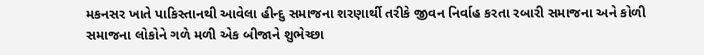મકનસર ખાતે પાકિસ્તાનથી આવેલા હીન્દુ સમાજના શરણાર્થી તરીકે જીવન નિર્વાહ કરતા રબારી સમાજના અને કોળી સમાજના લોકોને ગળે મળી એક બીજાને શુભેચ્છા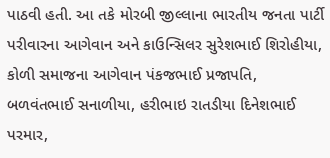પાઠવી હતી. આ તકે મોરબી જીલ્લાના ભારતીય જનતા પાર્ટી પરીવારના આગેવાન અને કાઉન્સિલર સુરેશભાઈ શિરોહીયા, કોળી સમાજના આગેવાન પંકજભાઈ પ્રજાપતિ, બળવંતભાઈ સનાળીયા, હરીભાઇ રાતડીયા દિનેશભાઈ પરમાર,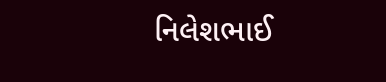નિલેશભાઈ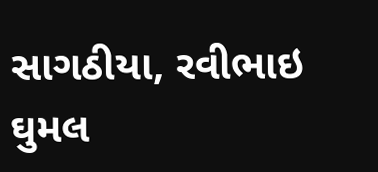સાગઠીયા, રવીભાઇ ઘુમલ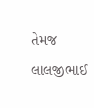તેમજ લાલજીભાઈ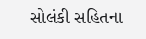સોલંકી સહિતના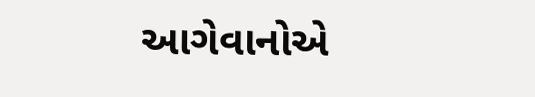આગેવાનોએ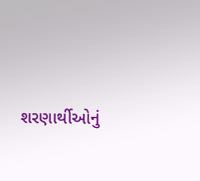શરણાર્થીઓનું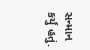સન્માન કર્યું હતું.